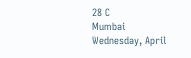28 C
Mumbai
Wednesday, April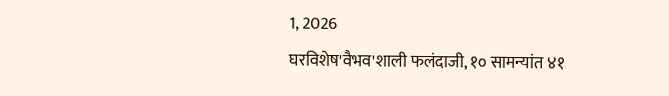1, 2026
घरविशेष'वैभव'शाली फलंदाजी, १० सामन्यांत ४१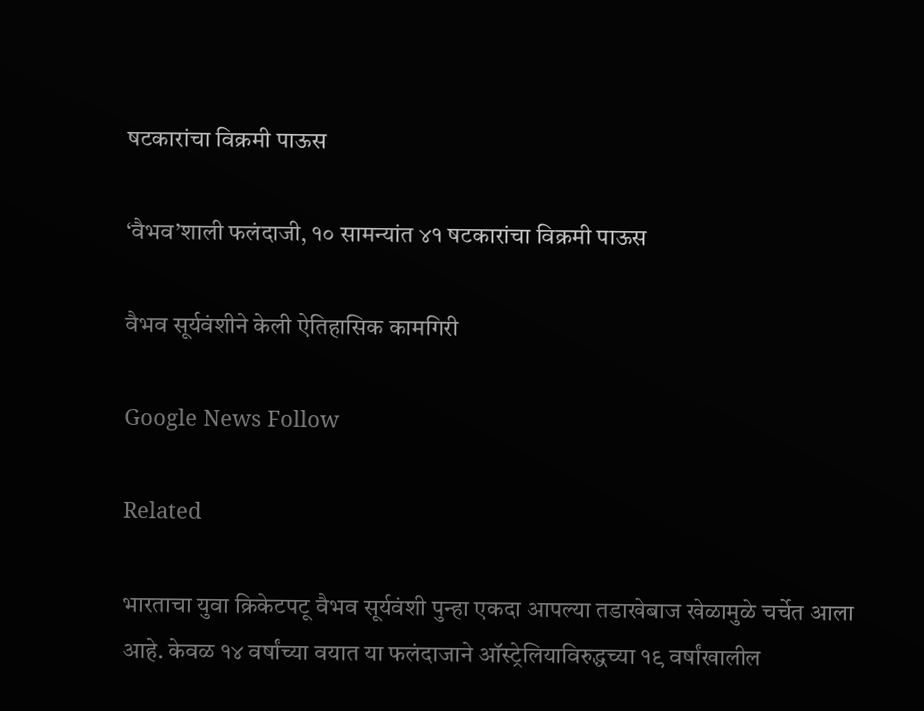षटकारांचा विक्रमी पाऊस

‘वैभव’शाली फलंदाजी, १० सामन्यांत ४१ षटकारांचा विक्रमी पाऊस

वैभव सूर्यवंशीने केली ऐतिहासिक कामगिरी

Google News Follow

Related

भारताचा युवा क्रिकेटपटू वैभव सूर्यवंशी पुन्हा एकदा आपल्या तडाखेबाज खेळामुळे चर्चेत आला आहे. केवळ १४ वर्षांच्या वयात या फलंदाजाने ऑस्ट्रेलियाविरुद्धच्या १९ वर्षांखालील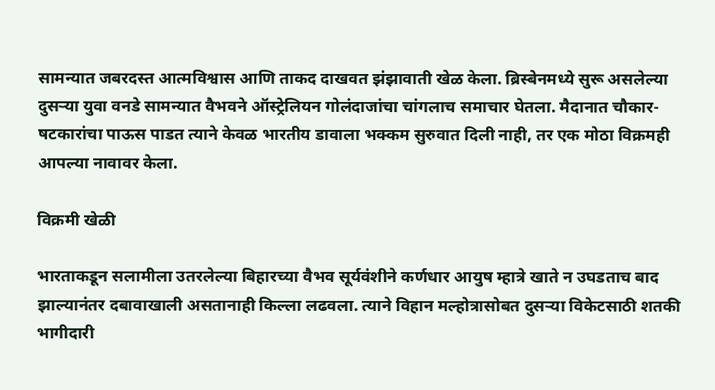सामन्यात जबरदस्त आत्मविश्वास आणि ताकद दाखवत झंझावाती खेळ केला. ब्रिस्बेनमध्ये सुरू असलेल्या दुसऱ्या युवा वनडे सामन्यात वैभवने ऑस्ट्रेलियन गोलंदाजांचा चांगलाच समाचार घेतला. मैदानात चौकार- षटकारांचा पाऊस पाडत त्याने केवळ भारतीय डावाला भक्कम सुरुवात दिली नाही, तर एक मोठा विक्रमही आपल्या नावावर केला.

विक्रमी खेळी

भारताकडून सलामीला उतरलेल्या बिहारच्या वैभव सूर्यवंशीने कर्णधार आयुष म्हात्रे खाते न उघडताच बाद झाल्यानंतर दबावाखाली असतानाही किल्ला लढवला. त्याने विहान मल्होत्रासोबत दुसऱ्या विकेटसाठी शतकी भागीदारी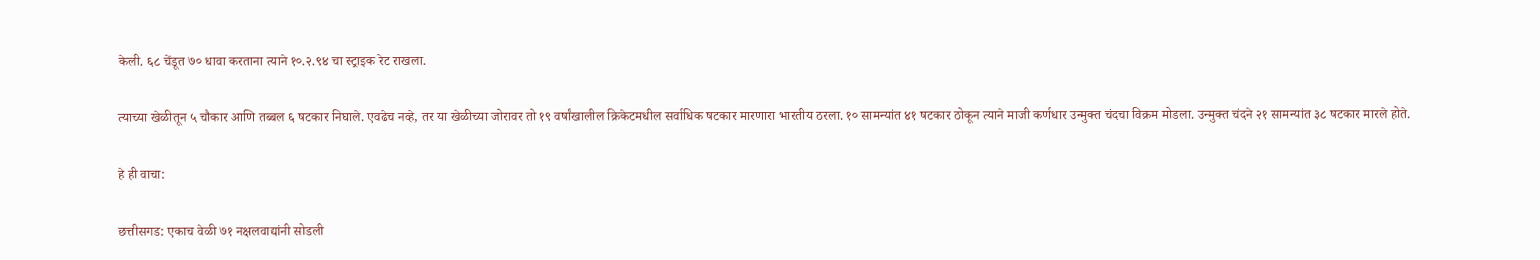केली. ६८ चेंडूत ७० धावा करताना त्याने १०.२.९४ चा स्ट्राइक रेट राखला.

त्याच्या खेळीतून ५ चौकार आणि तब्बल ६ षटकार निघाले. एवढेच नव्हे, तर या खेळीच्या जोरावर तो १९ वर्षांखालील क्रिकेटमधील सर्वाधिक षटकार मारणारा भारतीय ठरला. १० सामन्यांत ४१ षटकार ठोकून त्याने माजी कर्णधार उन्मुक्त चंदचा विक्रम मोडला. उन्मुक्त चंदने २१ सामन्यांत ३८ षटकार मारले होते.

हे ही वाचा:

छत्तीसगड: एकाच वेळी ७१ नक्षलवाद्यांनी सोडली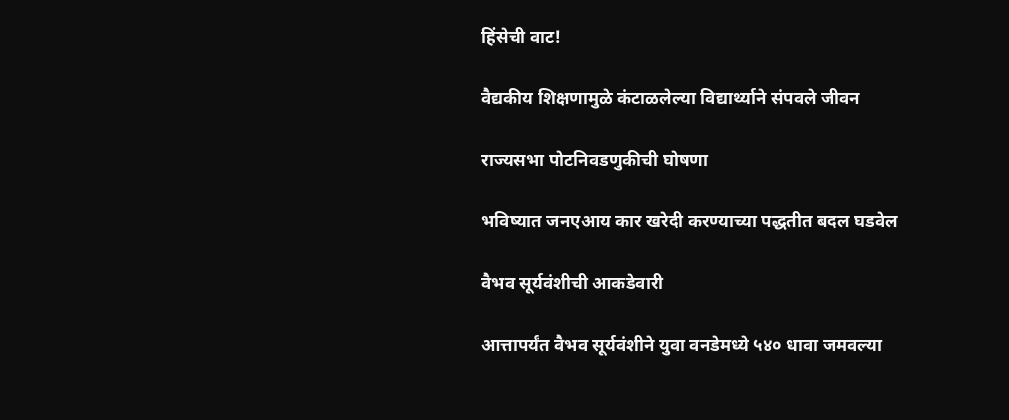हिंसेची वाट!

वैद्यकीय शिक्षणामुळे कंटाळलेल्या विद्यार्थ्याने संपवले जीवन

राज्यसभा पोटनिवडणुकीची घोषणा

भविष्यात जनएआय कार खरेदी करण्याच्या पद्धतीत बदल घडवेल

वैभव सूर्यवंशीची आकडेवारी

आत्तापर्यंत वैभव सूर्यवंशीने युवा वनडेमध्ये ५४० धावा जमवल्या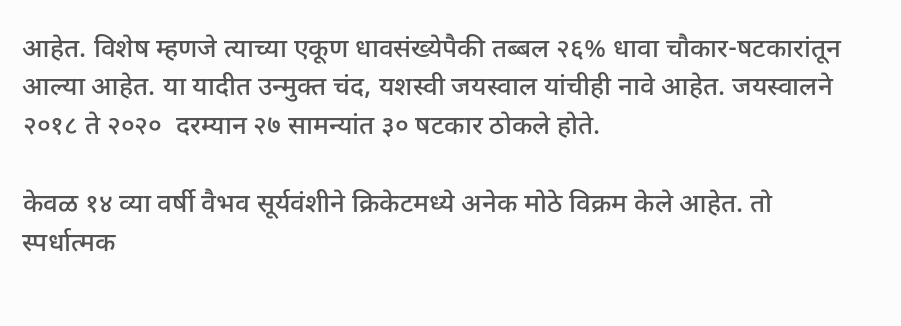आहेत. विशेष म्हणजे त्याच्या एकूण धावसंख्येपैकी तब्बल २६% धावा चौकार-षटकारांतून आल्या आहेत. या यादीत उन्मुक्त चंद, यशस्वी जयस्वाल यांचीही नावे आहेत. जयस्वालने २०१८ ते २०२०  दरम्यान २७ सामन्यांत ३० षटकार ठोकले होते.

केवळ १४ व्या वर्षी वैभव सूर्यवंशीने क्रिकेटमध्ये अनेक मोठे विक्रम केले आहेत. तो स्पर्धात्मक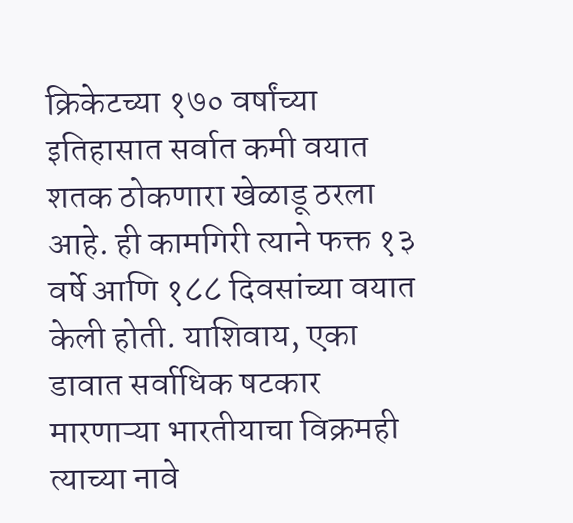क्रिकेटच्या १७० वर्षांच्या इतिहासात सर्वात कमी वयात शतक ठोकणारा खेळाडू ठरला आहे. ही कामगिरी त्याने फक्त १३ वर्षे आणि १८८ दिवसांच्या वयात केली होती. याशिवाय, एका डावात सर्वाधिक षटकार मारणाऱ्या भारतीयाचा विक्रमही त्याच्या नावे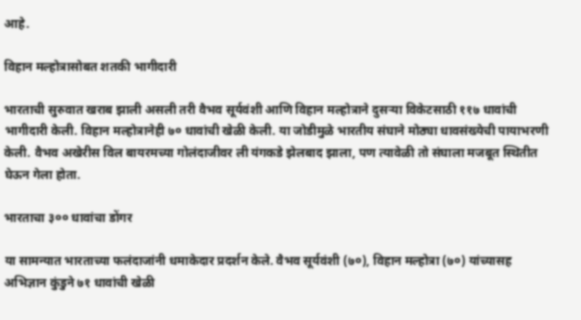आहे.

विहान मल्होत्रासोबत शतकी भागीदारी

भारताची सुरुवात खराब झाली असली तरी वैभव सूर्यवंशी आणि विहान मल्होत्राने दुसऱ्या विकेटसाठी ११७ धावांची भागीदारी केली. विहान मल्होत्रानेही ७० धावांची खेळी केली. या जोडीमुळे भारतीय संघाने मोठ्या धावसंख्येची पायाभरणी केली. वैभव अखेरीस विल बायरमच्या गोलंदाजीवर ली यंगकडे झेलबाद झाला, पण त्यावेळी तो संघाला मजबूत स्थितीत घेऊन गेला होता.

भारताचा ३०० धावांचा डोंगर

या सामन्यात भारताच्या फलंदाजांनी धमाकेदार प्रदर्शन केले. वैभव सूर्यवंशी (७०), विहान मल्होत्रा (७०) यांच्यासह अभिज्ञान कुंडुने ७१ धावांची खेळी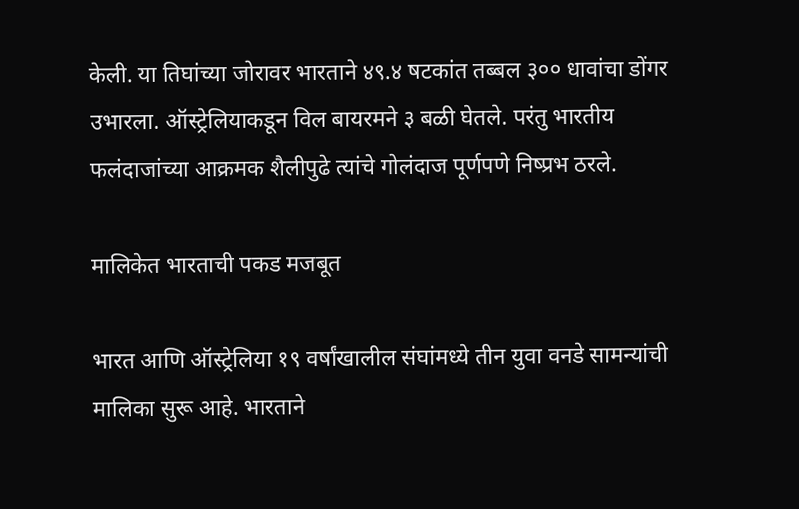केली. या तिघांच्या जोरावर भारताने ४९.४ षटकांत तब्बल ३०० धावांचा डोंगर उभारला. ऑस्ट्रेलियाकडून विल बायरमने ३ बळी घेतले. परंतु भारतीय फलंदाजांच्या आक्रमक शैलीपुढे त्यांचे गोलंदाज पूर्णपणे निष्प्रभ ठरले.

मालिकेत भारताची पकड मजबूत

भारत आणि ऑस्ट्रेलिया १९ वर्षांखालील संघांमध्ये तीन युवा वनडे सामन्यांची मालिका सुरू आहे. भारताने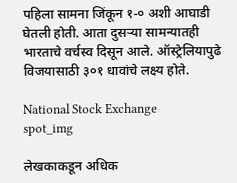पहिला सामना जिंकून १-० अशी आघाडी घेतली होती. आता दुसऱ्या सामन्यातही भारताचे वर्चस्व दिसून आले. ऑस्ट्रेलियापुढे विजयासाठी ३०१ धावांचे लक्ष्य होते.

National Stock Exchange
spot_img

लेखकाकडून अधिक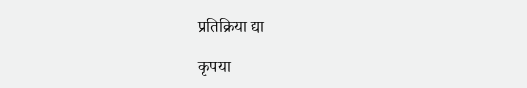प्रतिक्रिया द्या

कृपया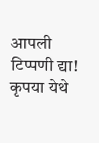आपली टिप्पणी द्या!
कृपया येथे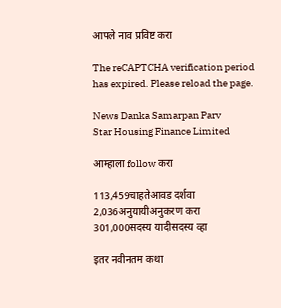आपले नाव प्रविष्ट करा

The reCAPTCHA verification period has expired. Please reload the page.

News Danka Samarpan Parv
Star Housing Finance Limited

आम्हाला follow करा

113,459चाहतेआवड दर्शवा
2,036अनुयायीअनुकरण करा
301,000सदस्य यादीसदस्य व्हा

इतर नवीनतम कथा